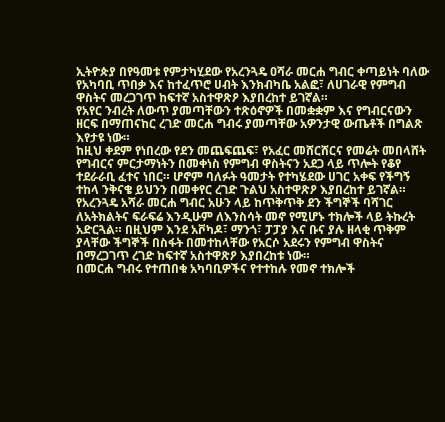ኢትዮጵያ በየዓመቱ የምታካሂደው የአረንጓዴ ዐሻራ መርሐ ግብር ቀጣይነት ባለው የአካባቢ ጥበቃ እና ከተፈጥሮ ሀብት እንክብካቤ አልፎ፣ ለሀገራዊ የምግብ ዋስትና መረጋገጥ ከፍተኛ አስተዋጽዖ እያበረከተ ይገኛል።
የአየር ንብረት ለውጥ ያመጣቸውን ተጽዕኖዎች በመቋቋም እና የግብርናውን ዘርፍ በማጠናከር ረገድ መርሐ ግብሩ ያመጣቸው አዎንታዊ ውጤቶች በግልጽ እየታዩ ነው።
ከዚህ ቀደም የነበረው የደን መጨፍጨፍ፣ የአፈር መሸርሸርና የመሬት መበላሸት የግብርና ምርታማነትን በመቀነስ የምግብ ዋስትናን አደጋ ላይ ጥሎት የቆየ ተደራራቢ ፈተና ነበር። ሆኖም ባለፉት ዓመታት የተካሄደው ሀገር አቀፍ የችግኝ ተከላ ንቅናቄ ይህንን በመቀየር ረገድ ጉልህ አስተዋጽዖ እያበረከተ ይገኛል።
የአረንጓዴ አሻራ መርሐ ግብር አሁን ላይ ከጥቅጥቅ ደን ችግኞች ባሻገር ለአትክልትና ፍራፍሬ እንዲሁም ለእንስሳት መኖ የሚሆኑ ተክሎች ላይ ትኩረት አድርጓል። በዚህም እንደ አቮካዶ፣ ማንጎ፣ ፓፓያ እና ቡና ያሉ ዘላቂ ጥቅም ያላቸው ችግኞች በስፋት በመተከላቸው የአርሶ አደሩን የምግብ ዋስትና በማረጋገጥ ረገድ ከፍተኛ አስተዋጽዖ እያበረከቱ ነው።
በመርሐ ግብሩ የተጠበቁ አካባቢዎችና የተተከሉ የመኖ ተክሎች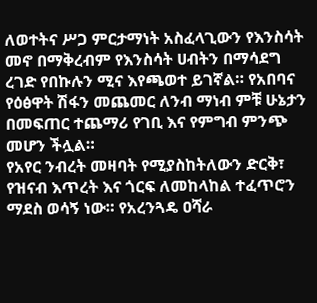ለወተትና ሥጋ ምርታማነት አስፈላጊውን የእንስሳት መኖ በማቅረብም የእንስሳት ሀብትን በማሳደግ ረገድ የበኩሉን ሚና እየጫወተ ይገኛል። የአበባና የዕፅዋት ሽፋን መጨመር ለንብ ማነብ ምቹ ሁኔታን በመፍጠር ተጨማሪ የገቢ እና የምግብ ምንጭ መሆን ችሏል።
የአየር ንብረት መዛባት የሚያስከትለውን ድርቅ፣ የዝናብ እጥረት እና ጎርፍ ለመከላከል ተፈጥሮን ማደስ ወሳኝ ነው። የአረንጓዴ ዐሻራ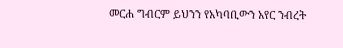መርሐ ግብርም ይህንን የአካባቢውን አየር ንብረት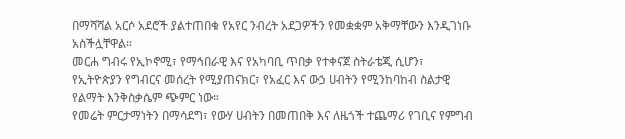በማሻሻል አርሶ አደሮች ያልተጠበቁ የአየር ንብረት አደጋዎችን የመቋቋም አቅማቸውን እንዲገነቡ አስችሏቸዋል።
መርሐ ግብሩ የኢኮኖሚ፣ የማኅበራዊ እና የአካባቢ ጥበቃ የተቀናጀ ስትራቴጂ ሲሆን፣ የኢትዮጵያን የግብርና መሰረት የሚያጠናክር፣ የአፈር እና ውኃ ሀብትን የሚንከባከብ ስልታዊ የልማት እንቅስቃሴም ጭምር ነው።
የመሬት ምርታማነትን በማሳደግ፣ የውሃ ሀብትን በመጠበቅ እና ለዜጎች ተጨማሪ የገቢና የምግብ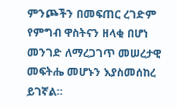ምንጮችን በመፍጠር ረገድም የምግብ ዋስትናን ዘላቂ በሆነ መንገድ ለማረጋገጥ መሠረታዊ መፍትሔ መሆኑን እያስመሰከረ ይገኛል።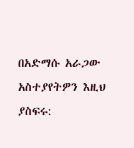በአድማሱ አራጋው
አስተያየትዎን እዚህ ያስፍሩ: